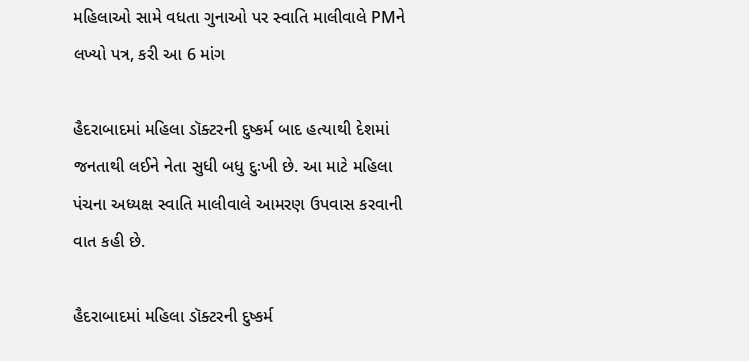મહિલાઓ સામે વધતા ગુનાઓ પર સ્વાતિ માલીવાલે PMને લખ્યો પત્ર, કરી આ 6 માંગ

હૈદરાબાદમાં મહિલા ડૉક્ટરની દુષ્કર્મ બાદ હત્યાથી દેશમાં જનતાથી લઈને નેતા સુધી બધુ દુઃખી છે. આ માટે મહિલા પંચના અધ્યક્ષ સ્વાતિ માલીવાલે આમરણ ઉપવાસ કરવાની વાત કહી છે.

હૈદરાબાદમાં મહિલા ડૉક્ટરની દુષ્કર્મ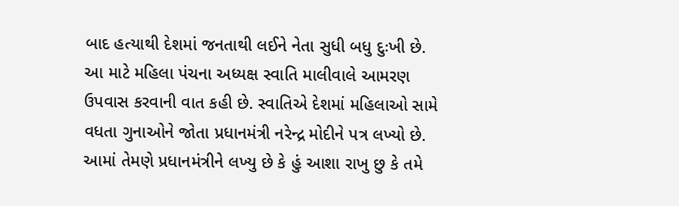બાદ હત્યાથી દેશમાં જનતાથી લઈને નેતા સુધી બધુ દુઃખી છે. આ માટે મહિલા પંચના અધ્યક્ષ સ્વાતિ માલીવાલે આમરણ ઉપવાસ કરવાની વાત કહી છે. સ્વાતિએ દેશમાં મહિલાઓ સામે વધતા ગુનાઓને જોતા પ્રધાનમંત્રી નરેન્દ્ર મોદીને પત્ર લખ્યો છે. આમાં તેમણે પ્રધાનમંત્રીને લખ્યુ છે કે હું આશા રાખુ છુ કે તમે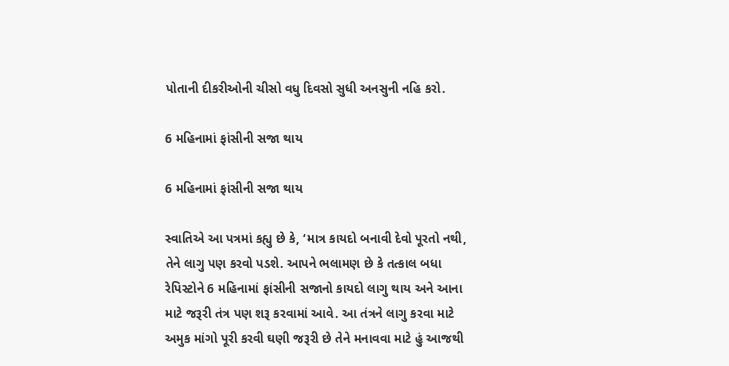પોતાની દીકરીઓની ચીસો વધુ દિવસો સુધી અનસુની નહિ કરો.

6 મહિનામાં ફાંસીની સજા થાય

6 મહિનામાં ફાંસીની સજા થાય

સ્વાતિએ આ પત્રમાં કહ્યુ છે કે, ‘માત્ર કાયદો બનાવી દેવો પૂરતો નથી, તેને લાગુ પણ કરવો પડશે. આપને ભલામણ છે કે તત્કાલ બધા રેપિસ્ટોને 6 મહિનામાં ફાંસીની સજાનો કાયદો લાગુ થાય અને આના માટે જરૂરી તંત્ર પણ શરૂ કરવામાં આવે. આ તંત્રને લાગુ કરવા માટે અમુક માંગો પૂરી કરવી ઘણી જરૂરી છે તેને મનાવવા માટે હું આજથી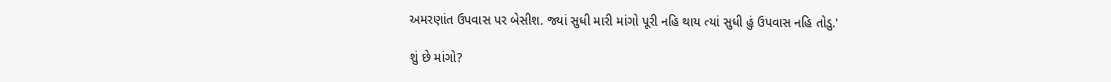અમરણાંત ઉપવાસ પર બેસીશ. જ્યાં સુધી મારી માંગો પૂરી નહિ થાય ત્યાં સુધી હું ઉપવાસ નહિ તોડુ.'

શું છે માંગો?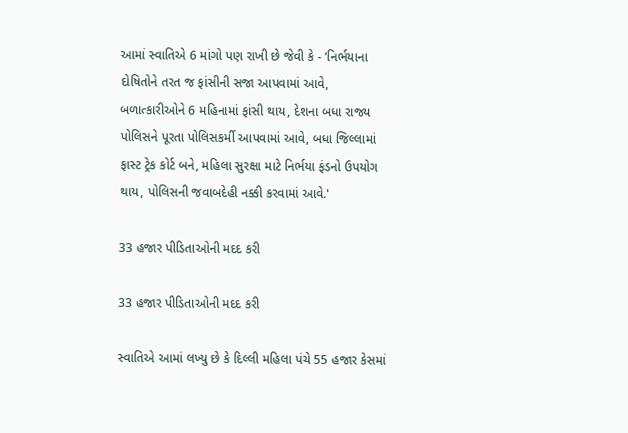આમાં સ્વાતિએ 6 માંગો પણ રાખી છે જેવી કે - ‘નિર્ભયાના દોષિતોને તરત જ ફાંસીની સજા આપવામાં આવે, બળાત્કારીઓને 6 મહિનામાં ફાંસી થાય, દેશના બધા રાજ્ય પોલિસને પૂરતા પોલિસકર્મી આપવામાં આવે, બધા જિલ્લામાં ફાસ્ટ ટ્રેક કોર્ટ બને, મહિલા સુરક્ષા માટે નિર્ભયા ફંડનો ઉપયોગ થાય, પોલિસની જવાબદેહી નક્કી કરવામાં આવે.'

33 હજાર પીડિતાઓની મદદ કરી

33 હજાર પીડિતાઓની મદદ કરી

સ્વાતિએ આમાં લખ્યુ છે કે દિલ્લી મહિલા પંચે 55 હજાર કેસમાં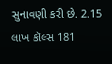સુનાવણી કરી છે. 2.15 લાખ કૉલ્સ 181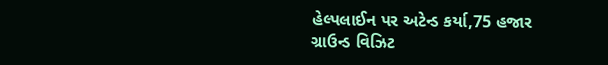હેલ્પલાઈન પર અટેન્ડ કર્યા,75 હજાર ગ્રાઉન્ડ વિઝિટ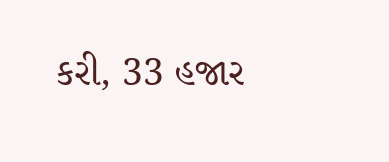કરી, 33 હજાર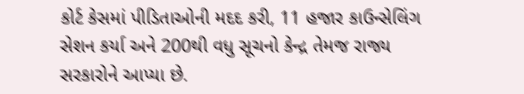કોર્ટ કેસમાં પીડિતાઓની મદદ કરી, 11 હજાર કાઉન્સેલિંગ સેશન કર્યા અને 200થી વધુ સૂચનો કેન્દ્ર તેમજ રાજ્ય સરકારોને આપ્યા છે.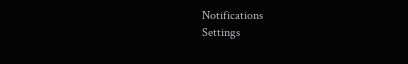Notifications
Settings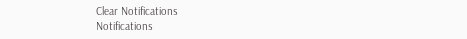Clear Notifications
Notifications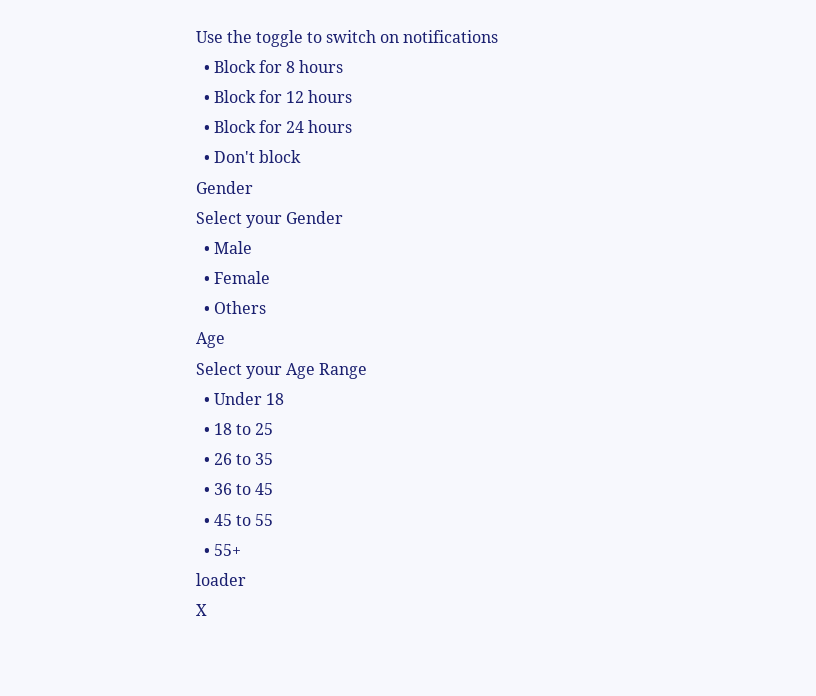Use the toggle to switch on notifications
  • Block for 8 hours
  • Block for 12 hours
  • Block for 24 hours
  • Don't block
Gender
Select your Gender
  • Male
  • Female
  • Others
Age
Select your Age Range
  • Under 18
  • 18 to 25
  • 26 to 35
  • 36 to 45
  • 45 to 55
  • 55+
loader
X